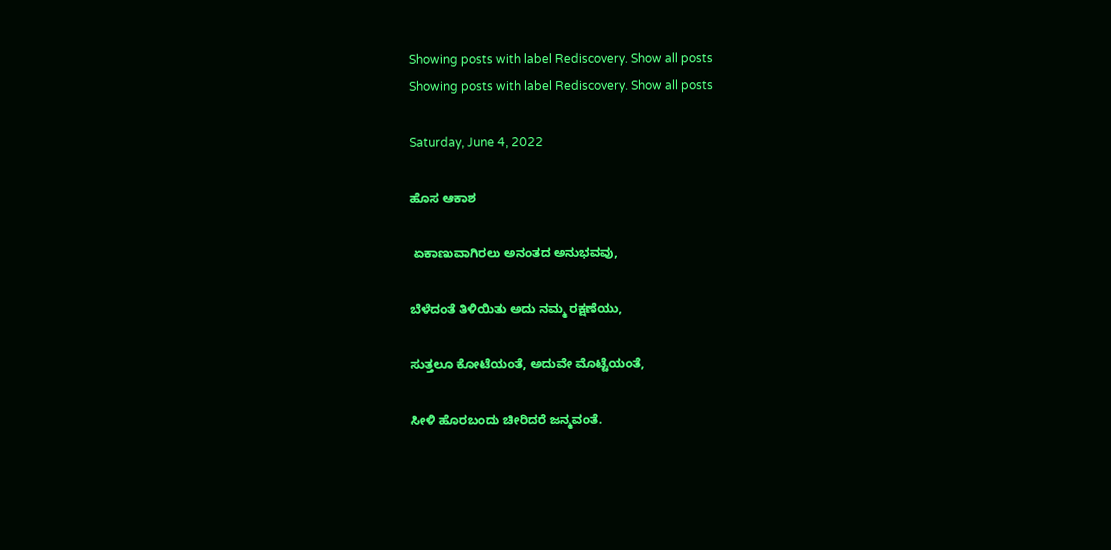Showing posts with label Rediscovery. Show all posts
Showing posts with label Rediscovery. Show all posts

Saturday, June 4, 2022

ಹೊಸ ಆಕಾಶ

 ಏಕಾಣುವಾಗಿರಲು ಅನಂತದ ಅನುಭವವು,

ಬೆಳೆದಂತೆ ತಿಳಿಯಿತು ಅದು ನಮ್ಮ ರಕ್ಷಣೆಯು,

ಸುತ್ತಲೂ ಕೋಟೆಯಂತೆ, ಅದುವೇ ಮೊಟ್ಟೆಯಂತೆ,

ಸೀಳಿ ಹೊರಬಂದು ಚೀರಿದರೆ ಜನ್ಮವಂತೆ.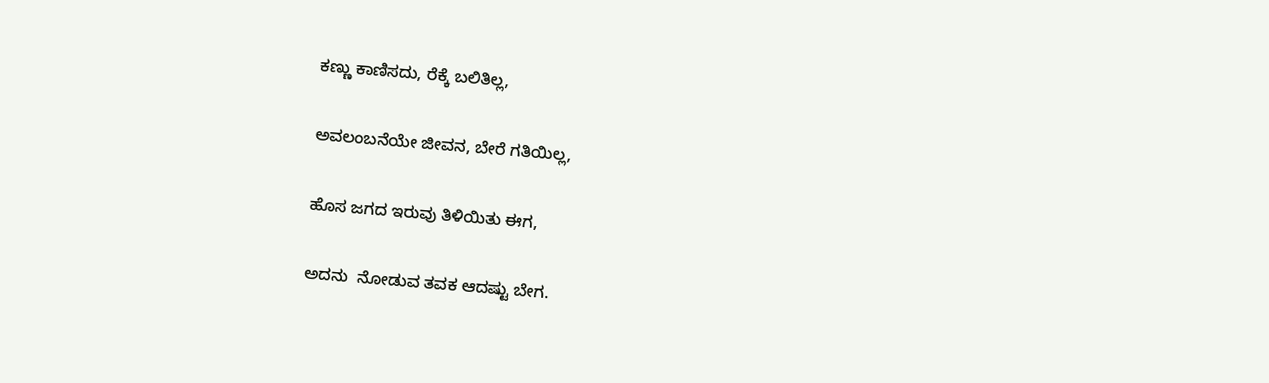ಕಣ್ಣು ಕಾಣಿಸದು, ರೆಕ್ಕೆ ಬಲಿತಿಲ್ಲ,

ಅವಲಂಬನೆಯೇ ಜೀವನ, ಬೇರೆ ಗತಿಯಿಲ್ಲ,

ಹೊಸ ಜಗದ ಇರುವು ತಿಳಿಯಿತು ಈಗ,

ಅದನು  ನೋಡುವ ತವಕ ಆದಷ್ಟು ಬೇಗ.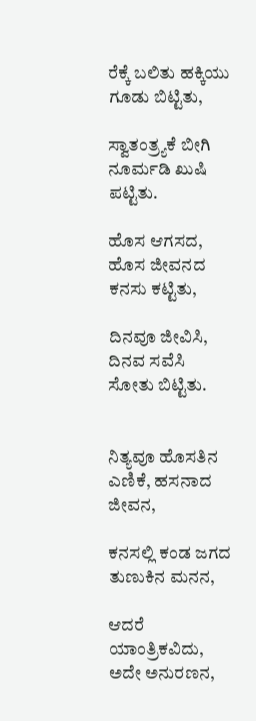ರೆಕ್ಕೆ ಬಲಿತು ಹಕ್ಕಿಯು ಗೂಡು ಬಿಟ್ಟಿತು,

ಸ್ವಾತಂತ್ರ್ಯಕೆ ಬೀಗಿ ನೂರ್ಮಡಿ ಖುಷಿ ಪಟ್ಟಿತು.

ಹೊಸ ಆಗಸದ, ಹೊಸ ಜೀವನದ ಕನಸು ಕಟ್ಟಿತು,

ದಿನವೂ ಜೀವಿಸಿ, ದಿನವ ಸವೆಸಿ ಸೋತು ಬಿಟ್ಟಿತು.


ನಿತ್ಯವೂ ಹೊಸತಿನ ಎಣಿಕೆ, ಹಸನಾದ ಜೀವನ,

ಕನಸಲ್ಲಿ ಕಂಡ ಜಗದ ತುಣುಕಿನ ಮನನ,

ಆದರೆ ಯಾಂತ್ರಿಕವಿದು, ಅದೇ ಅನುರಣನ,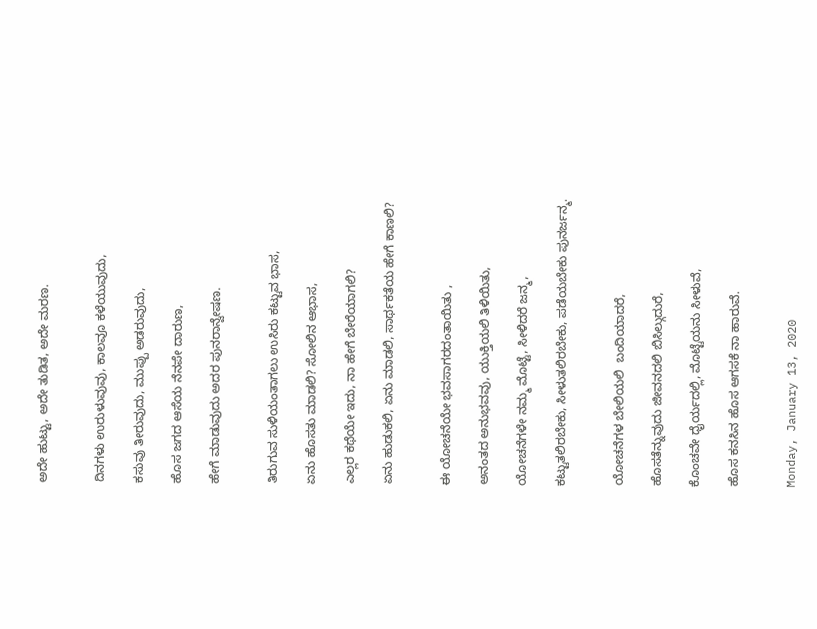ಅದೇ ಹುಟ್ಟು, ಅದೇ ತುಡಿತ, ಅದೇ ಮರಣ.


ದಿನಗಳು ಉರುಳುವುವು, ಕಾಲವೂ ಕಳೆಯುವುದು,

ಕಸುವು ತೀರುವುದು, ಮುಪ್ಪು ಅಡರುವುದು,

ಹೊಸ ಜಗದ ಆಸೆಯ ನೆನಪೇ ದಾರುಣ,

ಹೇಗೆ ಮಾಡುವುದು ಅದರ ಪುನರಾನ್ವೇಷಣ.


ತಿರುಗುವ ಸುಳಿಯಂತಾಗಲು ಉಸಿರು ಕಟ್ಟುವ ಭಾಸ,

ಏನು ಹೊಸತು ಮಾಡಲಿ? ಸೋಲಿನ ಆಭಾಸ,

ಎಲ್ಲರ ಕಥೆಯೇ ಇದು, ನಾ ಹೇಗೆ ಬೇರೆಯಾಗಲಿ?

ಏನು ಹುಡುಕಲಿ, ಏನು ಮಾಡಲಿ, ಸಾರ್ಥಕತೆಯ ಹೇಗೆ ಕಾಣಲಿ?


ಈ ಯೋಚನೆಯೇ ಭವಸಾಗರದಂತಾಯಿತು ,

ಅನಂತದ ಅನುಭವವು, ಯುಕ್ತಿಯಲಿ ತಿಳಿಯಿತು,

ಯೋಚನೆಗಳೇ ನಮ್ಮ ಮೊಟ್ಟೆ, ಸೀಳಿದರೆ ಜನ್ಮ,

ಕಟ್ಟುತಲಿರಬೇಕು, ಸೀಳುತಲಿರಬೇಕು, ಪಡೆಯಬೇಕು ಪುನರ್ಜನ್ಮ.


ಯೋಚನೆಗಳ ಬೇಲಿಯಲಿ  ಬಂದಿಯಾದರೆ,

ಹೊಸತೆನ್ನುವುದು ಜೀವನದಲಿ ಬಿಸಿಲ್ಗುದುರೆ,

ಕೊಂಚವೇ ಧೈರ್ಯದಲ್ಲಿ, ಮೊಟ್ಟೆಯನು ಸೀಳುವೆ,

ಹೊಸ ಕನಸಿನ ಹೊಸ ಆಗಸಕೆ ನಾ ಹಾರುವೆ.


Monday, January 13, 2020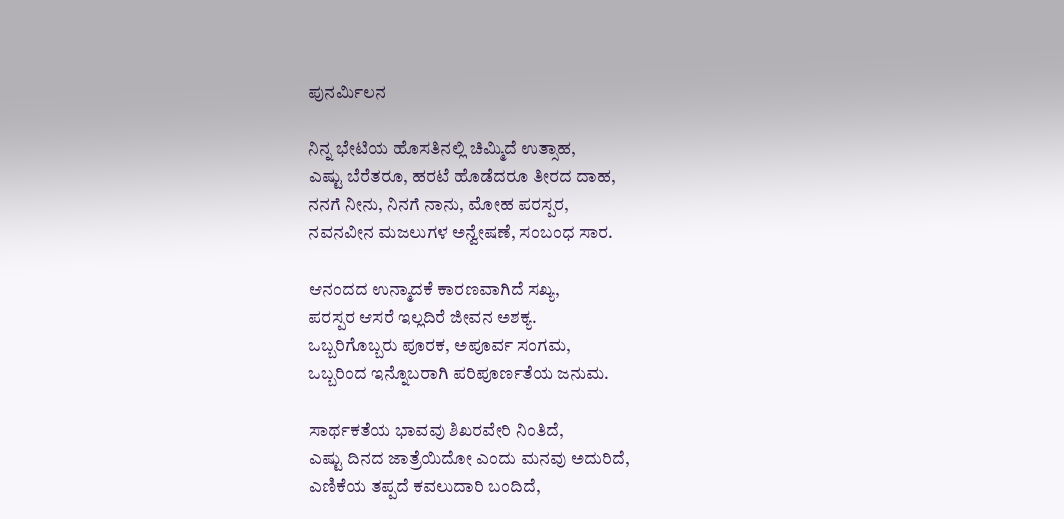ಪುನರ್ಮಿಲನ

ನಿನ್ನ ಭೇಟಿಯ ಹೊಸತಿನಲ್ಲಿ ಚಿಮ್ಮಿದೆ ಉತ್ಸಾಹ,
ಎಷ್ಟು ಬೆರೆತರೂ, ಹರಟೆ ಹೊಡೆದರೂ ತೀರದ ದಾಹ,
ನನಗೆ ನೀನು, ನಿನಗೆ ನಾನು, ಮೋಹ ಪರಸ್ಪರ,
ನವನವೀನ ಮಜಲುಗಳ ಅನ್ವೇಷಣೆ, ಸಂಬಂಧ ಸಾರ.

ಆನಂದದ ಉನ್ಮಾದಕೆ ಕಾರಣವಾಗಿದೆ ಸಖ್ಯ,
ಪರಸ್ಪರ ಆಸರೆ ಇಲ್ಲದಿರೆ ಜೀವನ ಅಶಕ್ಯ.
ಒಬ್ಬರಿಗೊಬ್ಬರು ಪೂರಕ, ಅಪೂರ್ವ ಸಂಗಮ,
ಒಬ್ಬರಿಂದ ಇನ್ನೊಬರಾಗಿ ಪರಿಪೂರ್ಣತೆಯ ಜನುಮ.

ಸಾರ್ಥಕತೆಯ ಭಾವವು ಶಿಖರವೇರಿ ನಿಂತಿದೆ,
ಎಷ್ಟು ದಿನದ ಜಾತ್ರೆಯಿದೋ ಎಂದು ಮನವು ಅದುರಿದೆ,
ಎಣಿಕೆಯ ತಪ್ಪದೆ ಕವಲುದಾರಿ ಬಂದಿದೆ,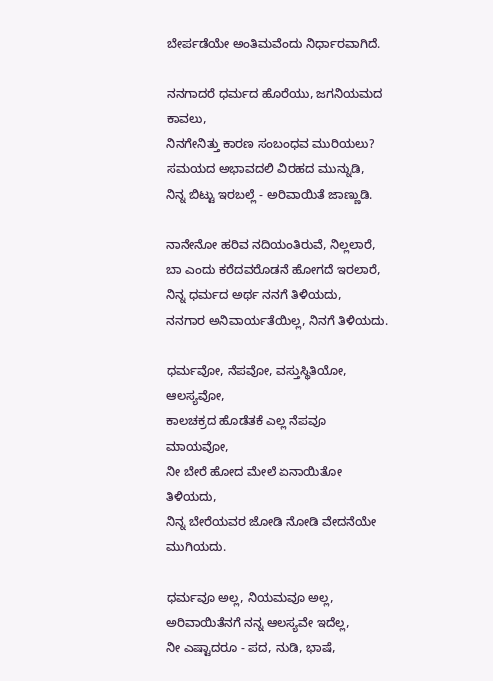ಬೇರ್ಪಡೆಯೇ ಅಂತಿಮವೆಂದು ನಿರ್ಧಾರವಾಗಿದೆ.

ನನಗಾದರೆ ಧರ್ಮದ ಹೊರೆಯು, ಜಗನಿಯಮದ ಕಾವಲು,
ನಿನಗೇನಿತ್ತು ಕಾರಣ ಸಂಬಂಧವ ಮುರಿಯಲು?
ಸಮಯದ ಅಭಾವದಲಿ ವಿರಹದ ಮುನ್ನುಡಿ,
ನಿನ್ನ ಬಿಟ್ಟು ಇರಬಲ್ಲೆ - ಅರಿವಾಯಿತೆ ಜಾಣ್ಣುಡಿ.

ನಾನೇನೋ ಹರಿವ ನದಿಯಂತಿರುವೆ, ನಿಲ್ಲಲಾರೆ,
ಬಾ ಎಂದು ಕರೆದವರೊಡನೆ ಹೋಗದೆ ಇರಲಾರೆ,
ನಿನ್ನ ಧರ್ಮದ ಅರ್ಥ ನನಗೆ ತಿಳಿಯದು,
ನನಗಾರ ಅನಿವಾರ್ಯತೆಯಿಲ್ಲ, ನಿನಗೆ ತಿಳಿಯದು.

ಧರ್ಮವೋ, ನೆಪವೋ, ವಸ್ತುಸ್ಥಿತಿಯೋ, ಆಲಸ್ಯವೋ,
ಕಾಲಚಕ್ರದ ಹೊಡೆತಕೆ ಎಲ್ಲ ನೆಪವೂ ಮಾಯವೋ,
ನೀ ಬೇರೆ ಹೋದ ಮೇಲೆ ಏನಾಯಿತೋ ತಿಳಿಯದು,
ನಿನ್ನ ಬೇರೆಯವರ ಜೋಡಿ ನೋಡಿ ವೇದನೆಯೇ ಮುಗಿಯದು.

ಧರ್ಮವೂ ಅಲ್ಲ, ನಿಯಮವೂ ಅಲ್ಲ,
ಅರಿವಾಯಿತೆನಗೆ ನನ್ನ ಆಲಸ್ಯವೇ ಇದೆಲ್ಲ,
ನೀ ಎಷ್ಟಾದರೂ - ಪದ, ನುಡಿ, ಭಾಷೆ,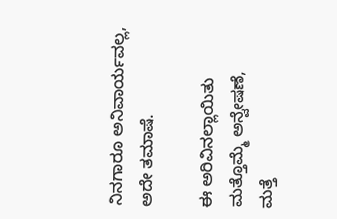ನಿನಗಾರೂ ಅನಿವಾರ್ಯವಲ್ಲ, ಅದೇ ತಮಾಷೆ.

ಈ ಅರಿವಿನಲ್ಲಾಯಿತು ಮತ್ತೊಮ್ಮೆ ಅನ್ವೇಷಣೆ,
ಮತ್ತೆ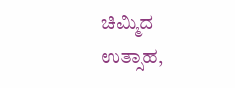ಚಿಮ್ಮಿದ ಉತ್ಸಾಹ,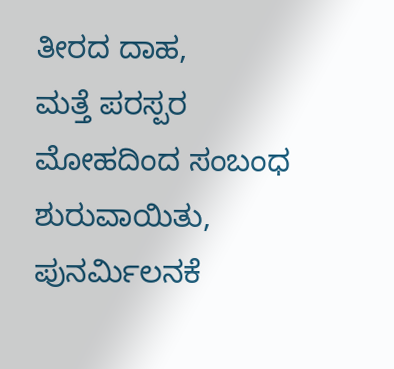ತೀರದ ದಾಹ,
ಮತ್ತೆ ಪರಸ್ಪರ ಮೋಹದಿಂದ ಸಂಬಂಧ ಶುರುವಾಯಿತು,
ಪುನರ್ಮಿಲನಕೆ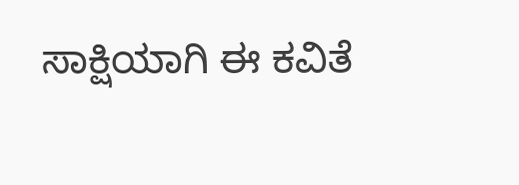ಸಾಕ್ಷಿಯಾಗಿ ಈ ಕವಿತೆ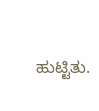ಹುಟ್ಟಿತು.